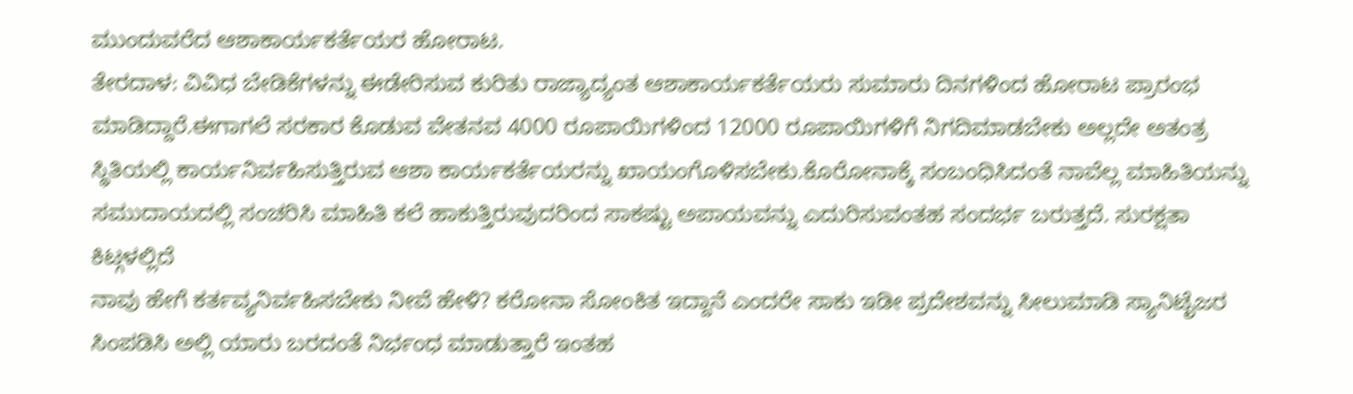ಮುಂದುವರೆದ ಆಶಾಕಾರ್ಯಕರ್ತೆಯರ ಹೋರಾಟ.
ತೇರದಾಳ: ವಿವಿಧ ಬೇಡಿಕೆಗಳನ್ನು ಈಡೇರಿಸುವ ಕುರಿತು ರಾಜ್ಯಾದ್ಯಂತ ಆಶಾಕಾರ್ಯಕರ್ತೆಯರು ಸುಮಾರು ದಿನಗಳಿಂದ ಹೋರಾಟ ಪ್ರಾರಂಭ ಮಾಡಿದ್ದಾರೆ.ಈಗಾಗಲೆ ಸರಕಾರ ಕೊಡುವ ವೇತನವ 4000 ರೂಪಾಯಿಗಳಿಂದ 12000 ರೂಪಾಯಿಗಳಿಗೆ ನಿಗದಿಮಾಡಬೇಕು ಅಲ್ಲದೇ ಅತಂತ್ರ ಸ್ಥಿತಿಯಲ್ಲಿ ಕಾರ್ಯನಿರ್ವಹಿಸುತ್ತಿರುವ ಆಶಾ ಕಾರ್ಯಕರ್ತೆಯರನ್ನು ಖಾಯಂಗೊಳಿಸಬೇಕು.ಕೊರೋನಾಕ್ಕೆ ಸಂಬಂಧಿಸಿದಂತೆ ನಾವೆಲ್ಲ ಮಾಹಿತಿಯನ್ನು ಸಮುದಾಯದಲ್ಲಿ ಸಂಚರಿಸಿ ಮಾಹಿತಿ ಕಲೆ ಹಾಕುತ್ತಿರುವುದರಿಂದ ಸಾಕಷ್ಟು ಅಪಾಯವನ್ನು ಎದುರಿಸುವಂತಹ ಸಂದರ್ಭ ಬರುತ್ತದೆ. ಸುರಕ್ಷತಾ ಕಿಟ್ಗಳಲ್ಲಿದೆ
ನಾವು ಹೇಗೆ ಕರ್ತವ್ಯನಿರ್ವಹಿಸಬೇಕು ನೀವೆ ಹೇಳಿ? ಕರೋನಾ ಸೋಂಕಿತ ಇದ್ದಾನೆ ಎಂದರೇ ಸಾಕು ಇಡೀ ಪ್ರದೇಶವನ್ನು ಸೀಲುಮಾಡಿ ಸ್ಯಾನಿಟೈಜರ ಸಿಂಪಡಿಸಿ ಅಲ್ಲಿ ಯಾರು ಬರದಂತೆ ನಿರ್ಭಂಧ ಮಾಡುತ್ತಾರೆ ಇಂತಹ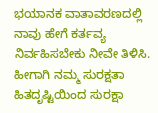ಭಯಾನಕ ವಾತಾವರಣದಲ್ಲಿ ನಾವು ಹೇಗೆ ಕರ್ತವ್ಯ ನಿರ್ವಹಿಸಬೇಕು ನೀವೇ ತಿಳಿಸಿ. ಹೀಗಾಗಿ ನಮ್ಮ ಸುರಕ್ಷತಾ ಹಿತದೃಷ್ಟಿಯಿಂದ ಸುರಕ್ಷಾ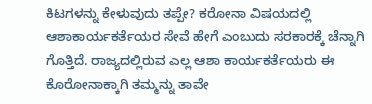ಕಿಟಗಳನ್ನು ಕೇಳುವುದು ತಪ್ಪೇ? ಕರೋನಾ ವಿಷಯದಲ್ಲಿ ಆಶಾಕಾರ್ಯಕರ್ತೆಯರ ಸೇವೆ ಹೇಗೆ ಎಂಬುದು ಸರಕಾರಕ್ಕೆ ಚೆನ್ನಾಗಿ ಗೊತ್ತಿದೆ. ರಾಜ್ಯದಲ್ಲಿರುವ ಎಲ್ಲ ಆಶಾ ಕಾರ್ಯಕರ್ತೆಯರು ಈ ಕೊರೋನಾಕ್ಕಾಗಿ ತಮ್ಮನ್ನು ತಾವೇ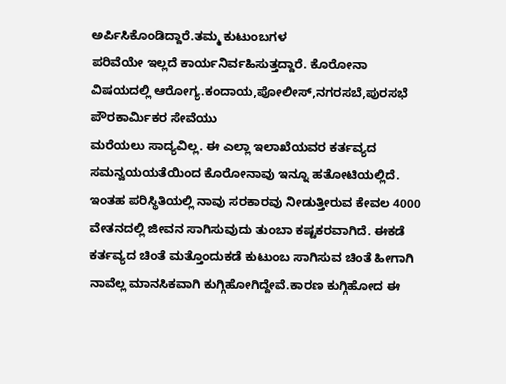ಅರ್ಪಿಸಿಕೊಂಡಿದ್ದಾರೆ.ತಮ್ಮ ಕುಟುಂಬಗಳ
ಪರಿವೆಯೇ ಇಲ್ಲದೆ ಕಾರ್ಯನಿರ್ವಹಿಸುತ್ತದ್ದಾರೆ. ಕೊರೋನಾ ವಿಷಯದಲ್ಲಿ ಆರೋಗ್ಯ.ಕಂದಾಯ,ಪೋಲೀಸ್,ನಗರಸಬೆ,ಪುರಸಭೆ ಪೌರಕಾರ್ಮಿಕರ ಸೇವೆಯು
ಮರೆಯಲು ಸಾದ್ಯವಿಲ್ಲ. ಈ ಎಲ್ಲಾ ಇಲಾಖೆಯವರ ಕರ್ತವ್ಯದ
ಸಮನ್ವಯಯತೆಯಿಂದ ಕೊರೋನಾವು ಇನ್ನೂ ಹತೋಟಿಯಲ್ಲಿದೆ. ಇಂತಹ ಪರಿಸ್ಥಿತಿಯಲ್ಲಿ ನಾವು ಸರಕಾರವು ನೀಡುತ್ತೀರುವ ಕೇವಲ 4000 ವೇತನದಲ್ಲಿ ಜೀವನ ಸಾಗಿಸುವುದು ತುಂಬಾ ಕಷ್ಟಕರವಾಗಿದೆ. ಈಕಡೆ ಕರ್ತವ್ಯದ ಚಿಂತೆ ಮತ್ತೊಂದುಕಡೆ ಕುಟುಂಬ ಸಾಗಿಸುವ ಚಿಂತೆ ಹೀಗಾಗಿ ನಾವೆಲ್ಲ ಮಾನಸಿಕವಾಗಿ ಕುಗ್ಗಿಹೋಗಿದ್ದೇವೆ.ಕಾರಣ ಕುಗ್ಗಿಹೋದ ಈ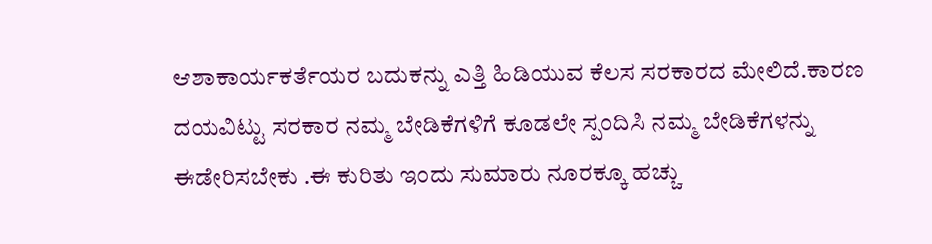ಆಶಾಕಾರ್ಯಕರ್ತೆಯರ ಬದುಕನ್ನು ಎತ್ತಿ ಹಿಡಿಯುವ ಕೆಲಸ ಸರಕಾರದ ಮೇಲಿದೆ.ಕಾರಣ ದಯವಿಟ್ಟು ಸರಕಾರ ನಮ್ಮ ಬೇಡಿಕೆಗಳಿಗೆ ಕೂಡಲೇ ಸ್ಪಂದಿಸಿ ನಮ್ಮ ಬೇಡಿಕೆಗಳನ್ನು ಈಡೇರಿಸಬೇಕು .ಈ ಕುರಿತು ಇಂದು ಸುಮಾರು ನೂರಕ್ಕೂ ಹಚ್ಚು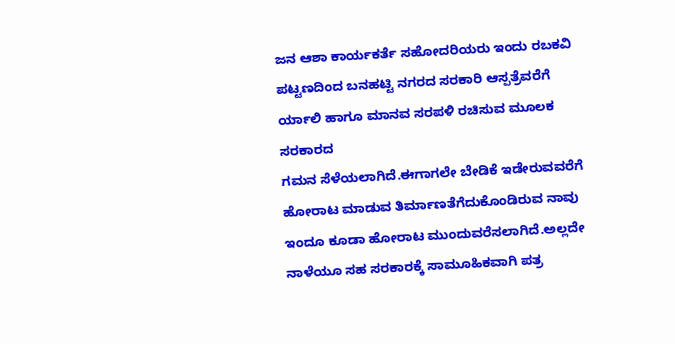ಜನ ಆಶಾ ಕಾರ್ಯಕರ್ತೆ ಸಹೋದರಿಯರು ಇಂದು ರಬಕವಿ ಪಟ್ಟಣದಿಂದ ಬನಹಟ್ಟಿ ನಗರದ ಸರಕಾರಿ ಆಸ್ಪತ್ರೆವರೆಗೆ ರ್ಯಾಲಿ ಹಾಗೂ ಮಾನವ ಸರಪಳಿ ರಚಿಸುವ ಮೂಲಕ ಸರಕಾರದ
ಗಮನ ಸೆಳೆಯಲಾಗಿದೆ.ಈಗಾಗಲೇ ಬೇಡಿಕೆ ಇಡೇರುವವರೆಗೆ ಹೋರಾಟ ಮಾಡುವ ತಿರ್ಮಾಣತೆಗೆದುಕೊಂಡಿರುವ ನಾವು ಇಂದೂ ಕೂಡಾ ಹೋರಾಟ ಮುಂದುವರೆಸಲಾಗಿದೆ.ಅಲ್ಲದೇ ನಾಳೆಯೂ ಸಹ ಸರಕಾರಕ್ಕೆ ಸಾಮೂಹಿಕವಾಗಿ ಪತ್ರ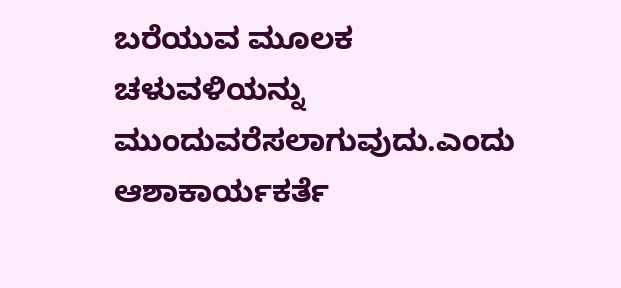ಬರೆಯುವ ಮೂಲಕ ಚಳುವಳಿಯನ್ನು ಮುಂದುವರೆಸಲಾಗುವುದು.ಎಂದು ಆಶಾಕಾರ್ಯಕರ್ತೆ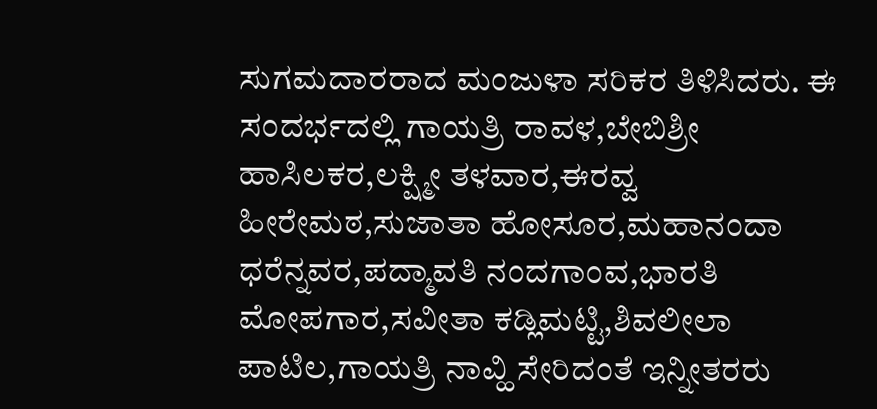ಸುಗಮದಾರರಾದ ಮಂಜುಳಾ ಸರಿಕರ ತಿಳಿಸಿದರು. ಈ ಸಂದರ್ಭದಲ್ಲಿ ಗಾಯತ್ರಿ ರಾವಳ,ಬೇಬಿಶ್ರೀ ಹಾಸಿಲಕರ,ಲಕ್ಷ್ಮೀ ತಳವಾರ,ಈರವ್ವ ಹೀರೇಮಠ,ಸುಜಾತಾ ಹೋಸೂರ,ಮಹಾನಂದಾ ಧರೆನ್ನವರ,ಪದ್ಮಾವತಿ ನಂದಗಾಂವ,ಭಾರತಿ ಮೋಪಗಾರ,ಸವೀತಾ ಕಡ್ಲಿಮಟ್ಟಿ,ಶಿವಲೀಲಾ ಪಾಟಿಲ,ಗಾಯತ್ರಿ ನಾವ್ಹಿ ಸೇರಿದಂತೆ ಇನ್ನೀತರರು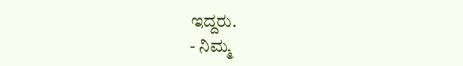ಇದ್ದರು.
- ನಿಮ್ಮ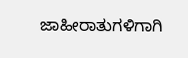ಜಾಹೀರಾತುಗಳಿಗಾಗಿ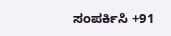ಸಂಪರ್ಕಿಸಿ +91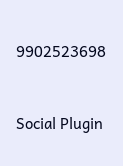9902523698



Social Plugin